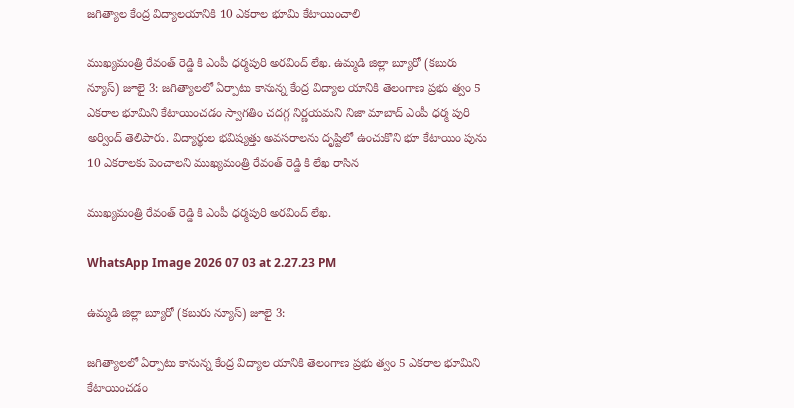జగిత్యాల కేంద్ర విద్యాలయానికి 10 ఎకరాల భూమి కేటాయించాలి

ముఖ్యమంత్రి రేవంత్ రెడ్డి కి ఎంపీ ధర్మపురి అరవింద్ లేఖ. ఉమ్మడి జిల్లా బ్యూరో (కబురు న్యూస్) జూలై 3: జగిత్యాలలో ఏర్పాటు కానున్న కేంద్ర విద్యాల యానికి తెలంగాణ ప్రభు త్వం 5 ఎకరాల భూమిని కేటాయించడం స్వాగతిం చదగ్గ నిర్ణయమని నిజా మాబాద్ ఎంపీ ధర్మ పురి అర్వింద్ తెలిపారు. విద్యార్థుల భవిష్యత్తు అవసరాలను దృష్టిలో ఉంచుకొని భూ కేటాయిం పును 10 ఎకరాలకు పెంచాలని ముఖ్యమంత్రి రేవంత్ రెడ్డి కి లేఖ రాసిన

ముఖ్యమంత్రి రేవంత్ రెడ్డి కి ఎంపీ ధర్మపురి అరవింద్ లేఖ.

WhatsApp Image 2026 07 03 at 2.27.23 PM

ఉమ్మడి జిల్లా బ్యూరో (కబురు న్యూస్) జూలై 3:

జగిత్యాలలో ఏర్పాటు కానున్న కేంద్ర విద్యాల యానికి తెలంగాణ ప్రభు త్వం 5 ఎకరాల భూమిని కేటాయించడం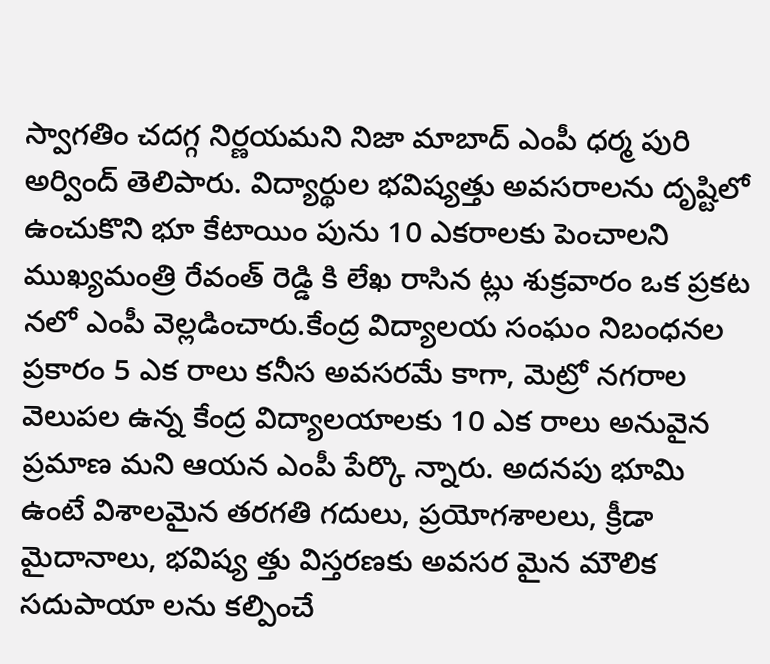స్వాగతిం చదగ్గ నిర్ణయమని నిజా మాబాద్ ఎంపీ ధర్మ పురి అర్వింద్ తెలిపారు. విద్యార్థుల భవిష్యత్తు అవసరాలను దృష్టిలో ఉంచుకొని భూ కేటాయిం పును 10 ఎకరాలకు పెంచాలని ముఖ్యమంత్రి రేవంత్ రెడ్డి కి లేఖ రాసిన ట్లు శుక్రవారం ఒక ప్రకట నలో ఎంపీ వెల్లడించారు.కేంద్ర విద్యాలయ సంఘం నిబంధనల ప్రకారం 5 ఎక రాలు కనీస అవసరమే కాగా, మెట్రో నగరాల వెలుపల ఉన్న కేంద్ర విద్యాలయాలకు 10 ఎక రాలు అనువైన ప్రమాణ మని ఆయన ఎంపీ పేర్కొ న్నారు. అదనపు భూమి ఉంటే విశాలమైన తరగతి గదులు, ప్రయోగశాలలు, క్రీడా మైదానాలు, భవిష్య త్తు విస్తరణకు అవసర మైన మౌలిక సదుపాయా లను కల్పించే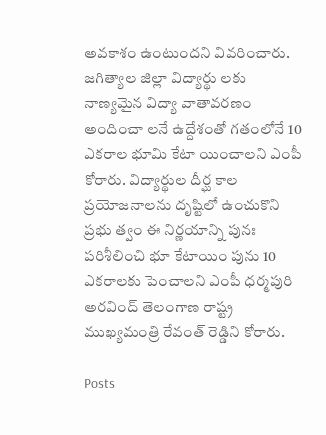అవకాశం ఉంటుందని వివరించారు.
జగిత్యాల జిల్లా విద్యార్థు లకు నాణ్యమైన విద్యా వాతావరణం అందించా లనే ఉద్దేశంతో గతంలోనే 10 ఎకరాల భూమి కేటా యించాలని ఎంపీ కోరారు. విద్యార్థుల దీర్ఘ కాల ప్రయోజనాలను దృష్టిలో ఉంచుకొని ప్రభు త్వం ఈ నిర్ణయాన్ని పునః పరిశీలించి భూ కేటాయిం పును 10 ఎకరాలకు పెంచాలని ఎంపీ ధర్మపురి అరవింద్ తెలంగాణ రాష్ట్ర ముఖ్యమంత్రి రేవంత్ రెడ్డిని కోరారు.

Posts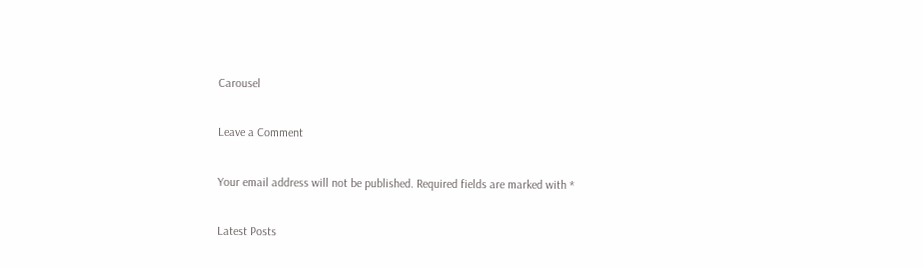Carousel

Leave a Comment

Your email address will not be published. Required fields are marked with *

Latest Posts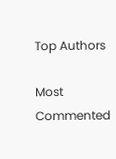Top Authors

Most Commented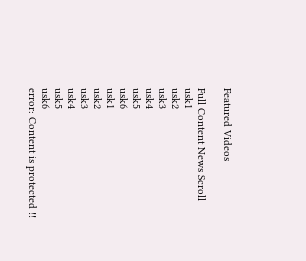Featured Videos

Full Content News Scroll
usk1
usk2
usk3
usk4
usk5
usk6
usk1
usk2
usk3
usk4
usk5
usk6
error: Content is protected !!